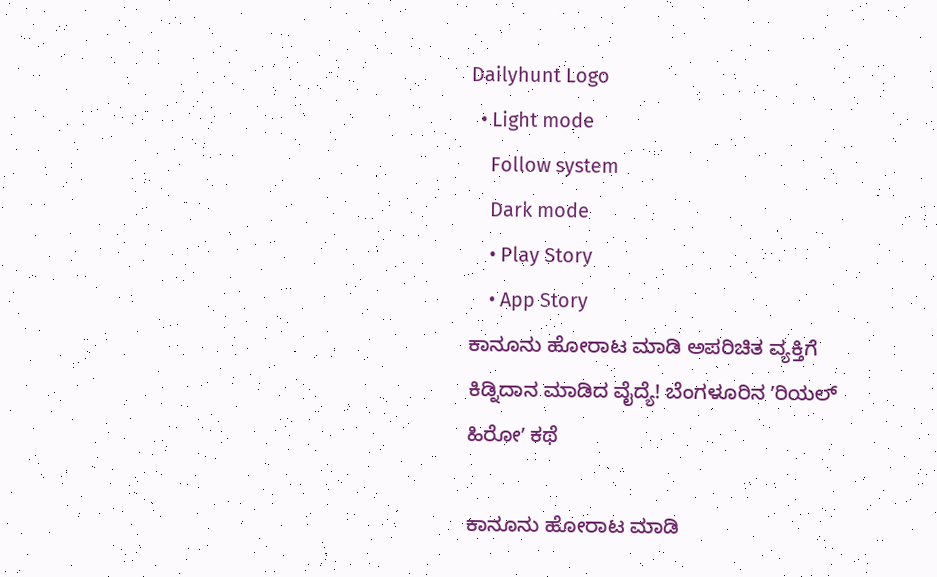Dailyhunt Logo
  • Light mode
    Follow system
    Dark mode
    • Play Story
    • App Story
ಕಾನೂನು ಹೋರಾಟ ಮಾಡಿ ಅಪರಿಚಿತ ವ್ಯಕ್ತಿಗೆ ಕಿಡ್ನಿದಾನ ಮಾಡಿದ ವೈದ್ಯೆ! ಬೆಂಗಳೂರಿನ ʼರಿಯಲ್‌ ಹಿರೋʼ ಕಥೆ

ಕಾನೂನು ಹೋರಾಟ ಮಾಡಿ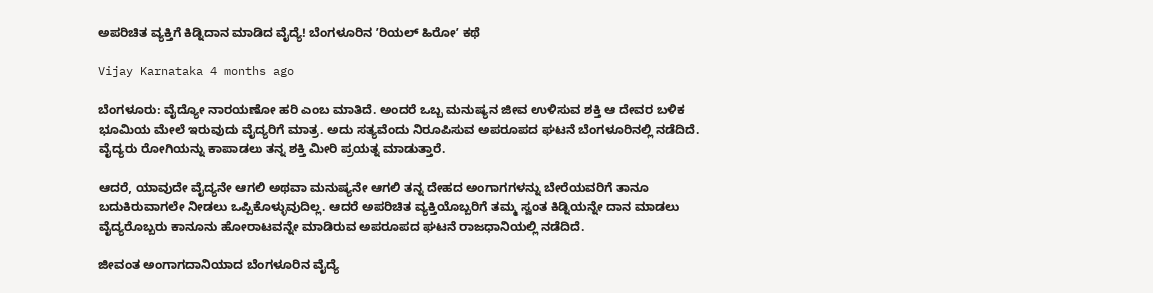ಅಪರಿಚಿತ ವ್ಯಕ್ತಿಗೆ ಕಿಡ್ನಿದಾನ ಮಾಡಿದ ವೈದ್ಯೆ! ಬೆಂಗಳೂರಿನ ʼರಿಯಲ್‌ ಹಿರೋʼ ಕಥೆ

Vijay Karnataka 4 months ago

ಬೆಂಗಳೂರು: ವೈದ್ಯೋ ನಾರಯಣೋ ಹರಿ ಎಂಬ ಮಾತಿದೆ. ಅಂದರೆ ಒಬ್ಬ ಮನುಷ್ಯನ ಜೀವ ಉಳಿಸುವ ಶಕ್ತಿ ಆ ದೇವರ ಬಳಿಕ ಭೂಮಿಯ ಮೇಲೆ ಇರುವುದು ವೈದ್ಯರಿಗೆ ಮಾತ್ರ. ಅದು ಸತ್ಯವೆಂದು ನಿರೂಪಿಸುವ ಅಪರೂಪದ ಘಟನೆ ಬೆಂಗಳೂರಿನಲ್ಲಿ ನಡೆದಿದೆ. ವೈದ್ಯರು ರೋಗಿಯನ್ನು ಕಾಪಾಡಲು ತನ್ನ ಶಕ್ತಿ ಮೀರಿ ಪ್ರಯತ್ನ ಮಾಡುತ್ತಾರೆ.

ಆದರೆ, ಯಾವುದೇ ವೈದ್ಯನೇ ಆಗಲಿ ಅಥವಾ ಮನುಷ್ಯನೇ ಆಗಲಿ ತನ್ನ ದೇಹದ ಅಂಗಾಗಗಳನ್ನು ಬೇರೆಯವರಿಗೆ ತಾನೂ ಬದುಕಿರುವಾಗಲೇ ನೀಡಲು ಒಪ್ಪಿಕೊಳ್ಳುವುದಿಲ್ಲ. ಆದರೆ ಅಪರಿಚಿತ ವ್ಯಕ್ತಿಯೊಬ್ಬರಿಗೆ ತಮ್ಮ ಸ್ವಂತ ಕಿಡ್ನಿಯನ್ನೇ ದಾನ ಮಾಡಲು ವೈದ್ಯರೊಬ್ಬರು ಕಾನೂನು ಹೋರಾಟವನ್ನೇ ಮಾಡಿರುವ ಅಪರೂಪದ ಘಟನೆ ರಾಜಧಾನಿಯಲ್ಲಿ ನಡೆದಿದೆ.

ಜೀವಂತ ಅಂಗಾಗದಾನಿಯಾದ ಬೆಂಗಳೂರಿನ ವೈದ್ಯೆ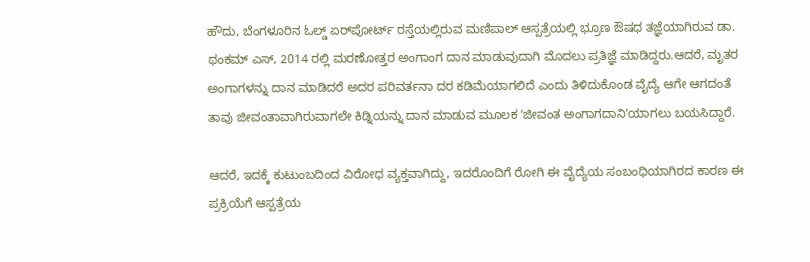ಹೌದು, ಬೆಂಗಳೂರಿನ ಓಲ್ಡ್ ಏರ್‌ಪೋರ್ಟ್ ರಸ್ತೆಯಲ್ಲಿರುವ ಮಣಿಪಾಲ್ ಆಸ್ಪತ್ರೆಯಲ್ಲಿ ಭ್ರೂಣ ಔಷಧ ತಜ್ಞೆಯಾಗಿರುವ ಡಾ. ಥಂಕಮ್ ಎಸ್, 2014 ರಲ್ಲಿ ಮರಣೋತ್ತರ ಅಂಗಾಂಗ ದಾನ ಮಾಡುವುದಾಗಿ ಮೊದಲು ಪ್ರತಿಜ್ಞೆ ಮಾಡಿದ್ದರು.ಆದರೆ, ಮೃತರ ಅಂಗಾಗಳನ್ನು ದಾನ ಮಾಡಿದರೆ ಅದರ ಪರಿವರ್ತನಾ ದರ ಕಡಿಮೆಯಾಗಲಿದೆ ಎಂದು ತಿಳಿದುಕೊಂಡ ವೈದ್ಯೆ ಆಗೇ ಆಗದಂತೆ ತಾವು ಜೀವಂತಾವಾಗಿರುವಾಗಲೇ ಕಿಡ್ನಿಯನ್ನು ದಾನ ಮಾಡುವ ಮೂಲಕ ʼಜೀವಂತ ಅಂಗಾಗದಾನಿʼಯಾಗಲು ಬಯಸಿದ್ದಾರೆ.

ಆದರೆ, ಇದಕ್ಕೆ ಕುಟುಂಬದಿಂದ ವಿರೋಧ ವ್ಯಕ್ತವಾಗಿದ್ದು, ಇದರೊಂದಿಗೆ ರೋಗಿ ಈ ವೈದ್ಯೆಯ ಸಂಬಂಧಿಯಾಗಿರದ ಕಾರಣ ಈ ಪ್ರಕ್ರಿಯೆಗೆ ಆಸ್ಪತ್ರೆಯ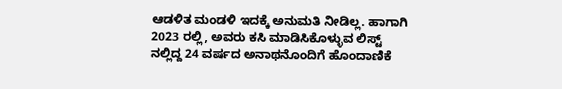ಆಡಳಿತ ಮಂಡಳಿ ಇದಕ್ಕೆ ಅನುಮತಿ ನೀಡಿಲ್ಲ. ಹಾಗಾಗಿ 2023 ರಲ್ಲಿ, ಅವರು ಕಸಿ ಮಾಡಿಸಿಕೊಳ್ಳುವ ಲಿಸ್ಟ್‌ ನಲ್ಲಿದ್ದ 24 ವರ್ಷದ ಅನಾಥನೊಂದಿಗೆ ಹೊಂದಾಣಿಕೆ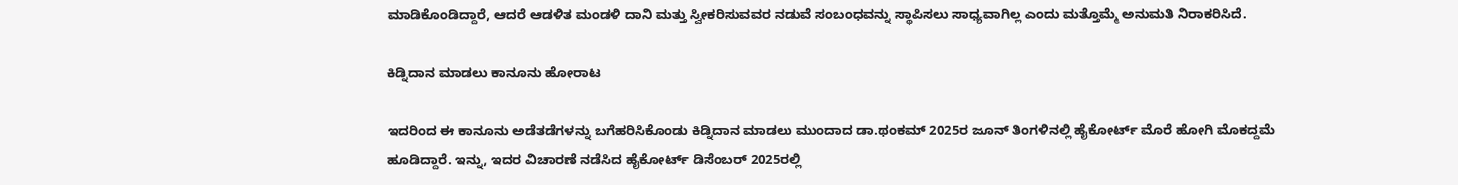ಮಾಡಿಕೊಂಡಿದ್ದಾರೆ, ಆದರೆ ಆಡಳಿತ ಮಂಡಳಿ ದಾನಿ ಮತ್ತು ಸ್ವೀಕರಿಸುವವರ ನಡುವೆ ಸಂಬಂಧವನ್ನು ಸ್ಥಾಪಿಸಲು ಸಾಧ್ಯವಾಗಿಲ್ಲ ಎಂದು ಮತ್ತೊಮ್ಮೆ ಅನುಮತಿ ನಿರಾಕರಿಸಿದೆ.

ಕಿಡ್ನಿದಾನ ಮಾಡಲು ಕಾನೂನು ಹೋರಾಟ

ಇದರಿಂದ ಈ ಕಾನೂನು ಅಡೆತಡೆಗಳನ್ನು ಬಗೆಹರಿಸಿಕೊಂಡು ಕಿಡ್ನಿದಾನ ಮಾಡಲು ಮುಂದಾದ ಡಾ.ಥಂಕಮ್ 2025ರ ಜೂನ್‌ ತಿಂಗಳಿನಲ್ಲಿ ಹೈಕೋರ್ಟ್‌ ಮೊರೆ ಹೋಗಿ ಮೊಕದ್ದಮೆ ಹೂಡಿದ್ದಾರೆ. ಇನ್ನು, ಇದರ ವಿಚಾರಣೆ ನಡೆಸಿದ ಹೈಕೋರ್ಟ್‌ ಡಿಸೆಂಬರ್‌ 2025ರಲ್ಲಿ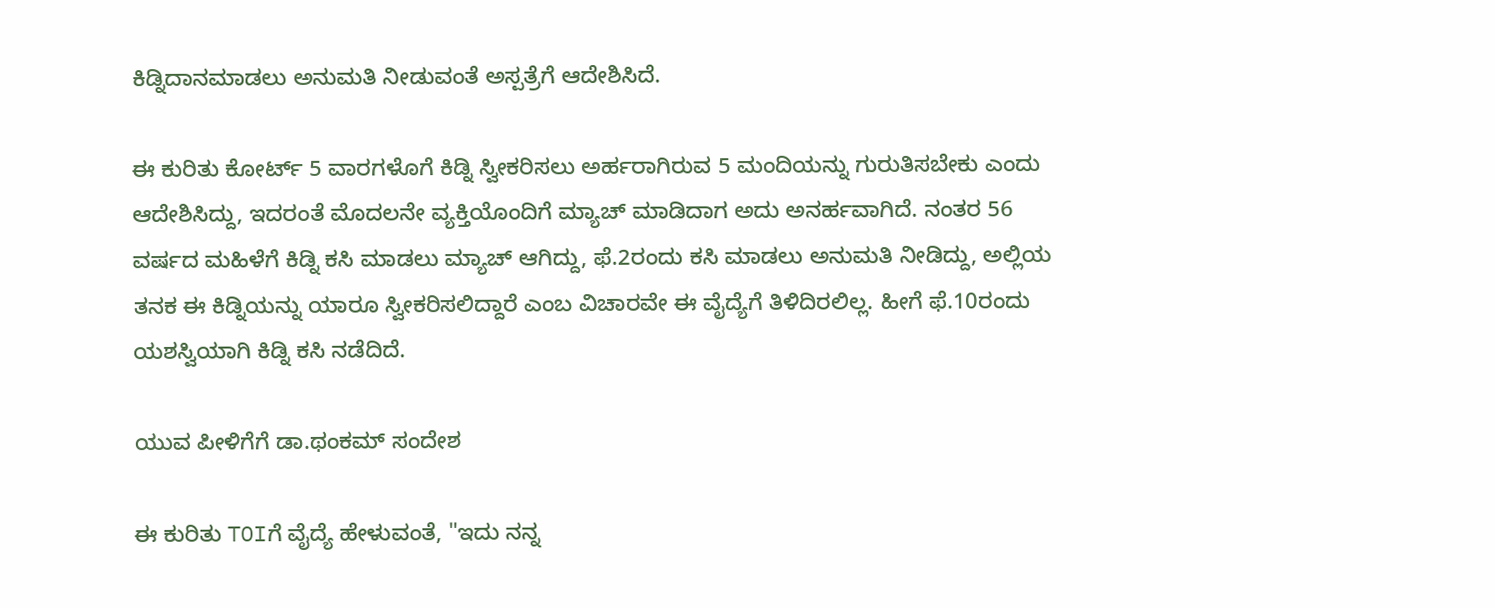ಕಿಡ್ನಿದಾನಮಾಡಲು ಅನುಮತಿ ನೀಡುವಂತೆ ಅಸ್ಪತ್ರೆಗೆ ಆದೇಶಿಸಿದೆ.

ಈ ಕುರಿತು ಕೋರ್ಟ್‌ 5 ವಾರಗಳೊಗೆ ಕಿಡ್ನಿ ಸ್ವೀಕರಿಸಲು ಅರ್ಹರಾಗಿರುವ 5 ಮಂದಿಯನ್ನು ಗುರುತಿಸಬೇಕು ಎಂದು ಆದೇಶಿಸಿದ್ದು, ಇದರಂತೆ ಮೊದಲನೇ ವ್ಯಕ್ತಿಯೊಂದಿಗೆ ಮ್ಯಾಚ್ ಮಾಡಿದಾಗ ಅದು ಅನರ್ಹವಾಗಿದೆ. ನಂತರ 56 ವರ್ಷದ ಮಹಿಳೆಗೆ ಕಿಡ್ನಿ ಕಸಿ ಮಾಡಲು ಮ್ಯಾಚ್‌ ಆಗಿದ್ದು, ಫೆ.2ರಂದು ಕಸಿ ಮಾಡಲು ಅನುಮತಿ ನೀಡಿದ್ದು, ಅಲ್ಲಿಯ ತನಕ ಈ ಕಿಡ್ನಿಯನ್ನು ಯಾರೂ ಸ್ವೀಕರಿಸಲಿದ್ದಾರೆ ಎಂಬ ವಿಚಾರವೇ ಈ ವೈದ್ಯೆಗೆ ತಿಳಿದಿರಲಿಲ್ಲ. ಹೀಗೆ ಫೆ.10ರಂದು ಯಶಸ್ವಿಯಾಗಿ ಕಿಡ್ನಿ ಕಸಿ ನಡೆದಿದೆ.

ಯುವ ಪೀಳಿಗೆಗೆ ಡಾ.ಥಂಕಮ್‌ ಸಂದೇಶ

ಈ ಕುರಿತು TOIಗೆ ವೈದ್ಯೆ ಹೇಳುವಂತೆ, "ಇದು ನನ್ನ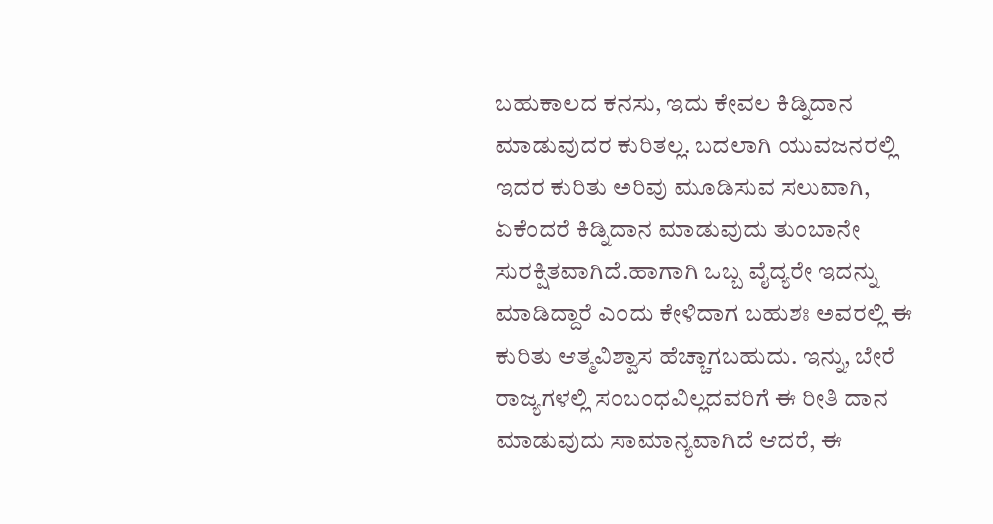ಬಹುಕಾಲದ ಕನಸು, ಇದು ಕೇವಲ ಕಿಡ್ನಿದಾನ ಮಾಡುವುದರ ಕುರಿತಲ್ಲ. ಬದಲಾಗಿ ಯುವಜನರಲ್ಲಿ ಇದರ ಕುರಿತು ಅರಿವು ಮೂಡಿಸುವ ಸಲುವಾಗಿ, ಏಕೆಂದರೆ ಕಿಡ್ನಿದಾನ ಮಾಡುವುದು ತುಂಬಾನೇ ಸುರಕ್ಷಿತವಾಗಿದೆ.ಹಾಗಾಗಿ ಒಬ್ಬ ವೈದ್ಯರೇ ಇದನ್ನು ಮಾಡಿದ್ದಾರೆ ಎಂದು ಕೇಳಿದಾಗ ಬಹುಶಃ ಅವರಲ್ಲಿ ಈ ಕುರಿತು ಆತ್ಮವಿಶ್ವಾಸ ಹೆಚ್ಚಾಗಬಹುದು. ಇನ್ನು, ಬೇರೆ ರಾಜ್ಯಗಳಲ್ಲಿ ಸಂಬಂಧವಿಲ್ಲದವರಿಗೆ ಈ ರೀತಿ ದಾನ ಮಾಡುವುದು ಸಾಮಾನ್ಯವಾಗಿದೆ ಆದರೆ, ಈ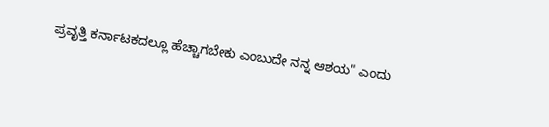ಪ್ರವೃತ್ತಿ ಕರ್ನಾಟಕದಲ್ಲೂ ಹೆಚ್ಚಾಗಬೇಕು ಎಂಬುದೇ ನನ್ನ ಆಶಯ" ಎಂದು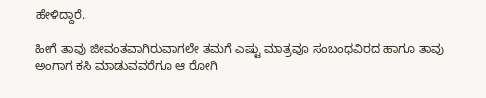ಹೇಳಿದ್ದಾರೆ.

ಹೀಗೆ ತಾವು ಜೀವಂತವಾಗಿರುವಾಗಲೇ ತಮಗೆ ಎಷ್ಟು ಮಾತ್ರವೂ ಸಂಬಂಧವಿರದ ಹಾಗೂ ತಾವು ಅಂಗಾಗ ಕಸಿ ಮಾಡುವವರೆಗೂ ಆ ರೋಗಿ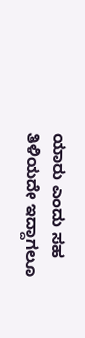ಯಾರು ಎಂದು ಸಹ ತಿಳಿಯದೇ ಇದ್ದಾಗಲೂ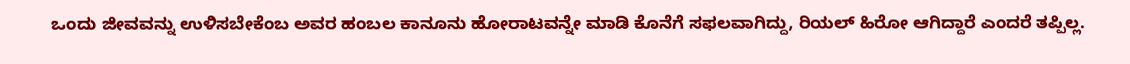ಒಂದು ಜೀವವನ್ನು ಉಳಿಸಬೇಕೆಂಬ ಅವರ ಹಂಬಲ ಕಾನೂನು ಹೋರಾಟವನ್ನೇ ಮಾಡಿ ಕೊನೆಗೆ ಸಫಲವಾಗಿದ್ದು, ರಿಯಲ್‌ ಹಿರೋ ಆಗಿದ್ದಾರೆ ಎಂದರೆ ತಪ್ಪಿಲ್ಲ.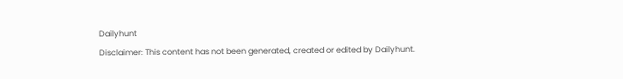Dailyhunt
Disclaimer: This content has not been generated, created or edited by Dailyhunt.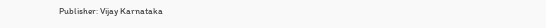Publisher: Vijay Karnataka